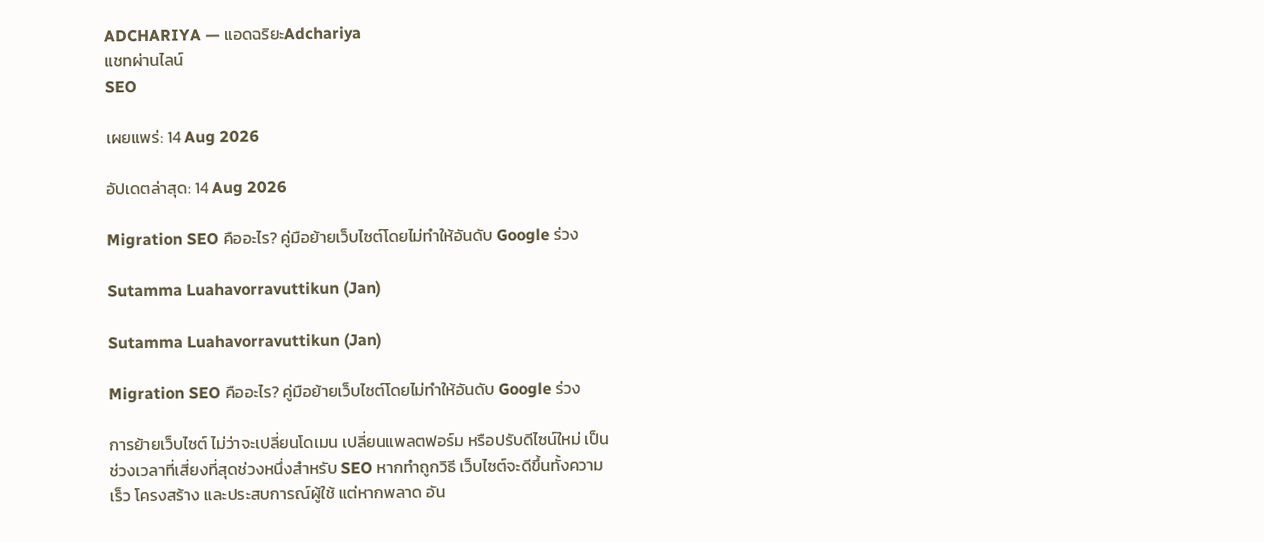ADCHARIYA — แอดฉริยะAdchariya
แชทผ่านไลน์
SEO

เผยแพร่: 14 Aug 2026

อัปเดตล่าสุด: 14 Aug 2026

Migration SEO คืออะไร? คู่มือย้ายเว็บไซต์โดยไม่ทำให้อันดับ Google ร่วง

Sutamma Luahavorravuttikun (Jan)

Sutamma Luahavorravuttikun (Jan)

Migration SEO คืออะไร? คู่มือย้ายเว็บไซต์โดยไม่ทำให้อันดับ Google ร่วง

การย้ายเว็บไซต์ ไม่ว่าจะเปลี่ยนโดเมน เปลี่ยนแพลตฟอร์ม หรือปรับดีไซน์ใหม่ เป็นช่วงเวลาที่เสี่ยงที่สุดช่วงหนึ่งสำหรับ SEO หากทำถูกวิธี เว็บไซต์จะดีขึ้นทั้งความเร็ว โครงสร้าง และประสบการณ์ผู้ใช้ แต่หากพลาด อัน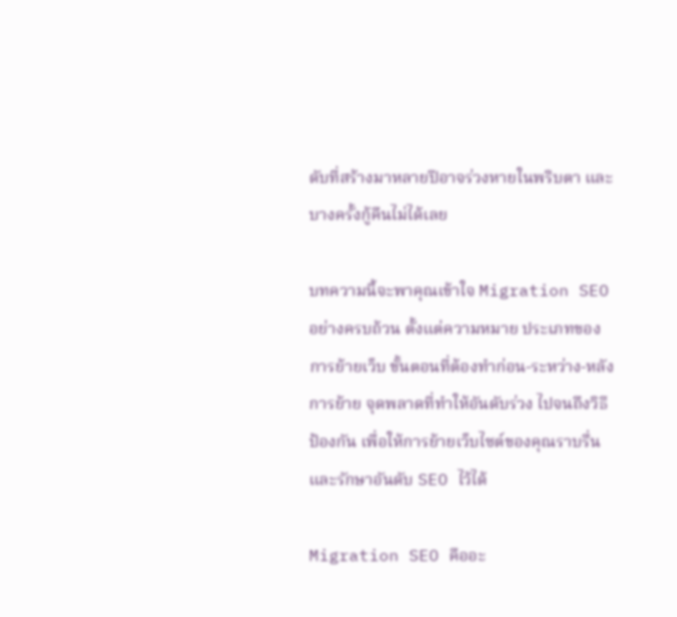ดับที่สร้างมาหลายปีอาจร่วงหายในพริบตา และบางครั้งกู้คืนไม่ได้เลย

บทความนี้จะพาคุณเข้าใจ Migration SEO อย่างครบถ้วน ตั้งแต่ความหมาย ประเภทของการย้ายเว็บ ขั้นตอนที่ต้องทำก่อน-ระหว่าง-หลังการย้าย จุดพลาดที่ทำให้อันดับร่วง ไปจนถึงวิธีป้องกัน เพื่อให้การย้ายเว็บไซต์ของคุณราบรื่นและรักษาอันดับ SEO ไว้ได้

Migration SEO คืออะ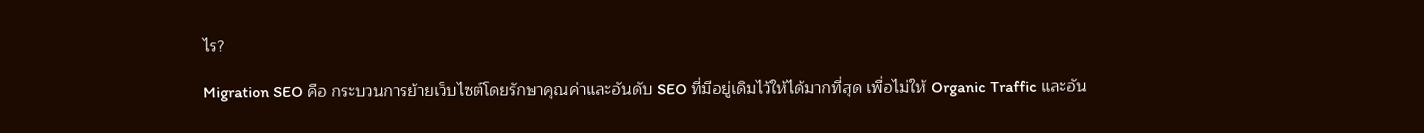ไร?

Migration SEO คือ กระบวนการย้ายเว็บไซต์โดยรักษาคุณค่าและอันดับ SEO ที่มีอยู่เดิมไว้ให้ได้มากที่สุด เพื่อไม่ให้ Organic Traffic และอัน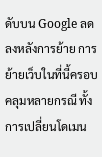ดับบน Google ลดลงหลังการย้าย การย้ายเว็บในที่นี้ครอบคลุมหลายกรณี ทั้งการเปลี่ยนโดเมน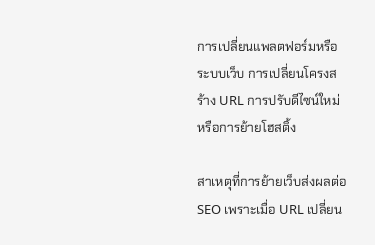การเปลี่ยนแพลตฟอร์มหรือระบบเว็บ การเปลี่ยนโครงสร้าง URL การปรับดีไซน์ใหม่ หรือการย้ายโฮสติ้ง

สาเหตุที่การย้ายเว็บส่งผลต่อ SEO เพราะเมื่อ URL เปลี่ยน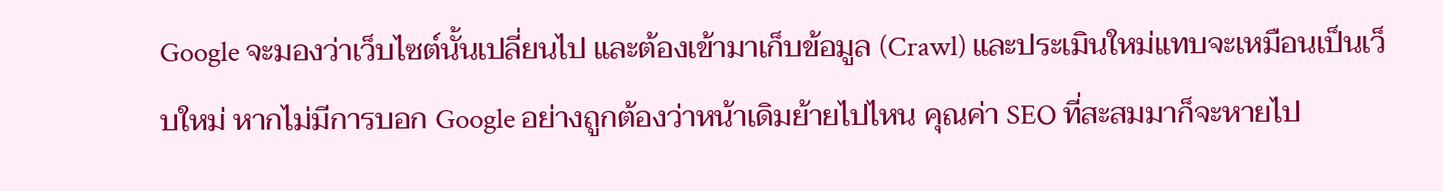Google จะมองว่าเว็บไซต์นั้นเปลี่ยนไป และต้องเข้ามาเก็บข้อมูล (Crawl) และประเมินใหม่แทบจะเหมือนเป็นเว็บใหม่ หากไม่มีการบอก Google อย่างถูกต้องว่าหน้าเดิมย้ายไปไหน คุณค่า SEO ที่สะสมมาก็จะหายไป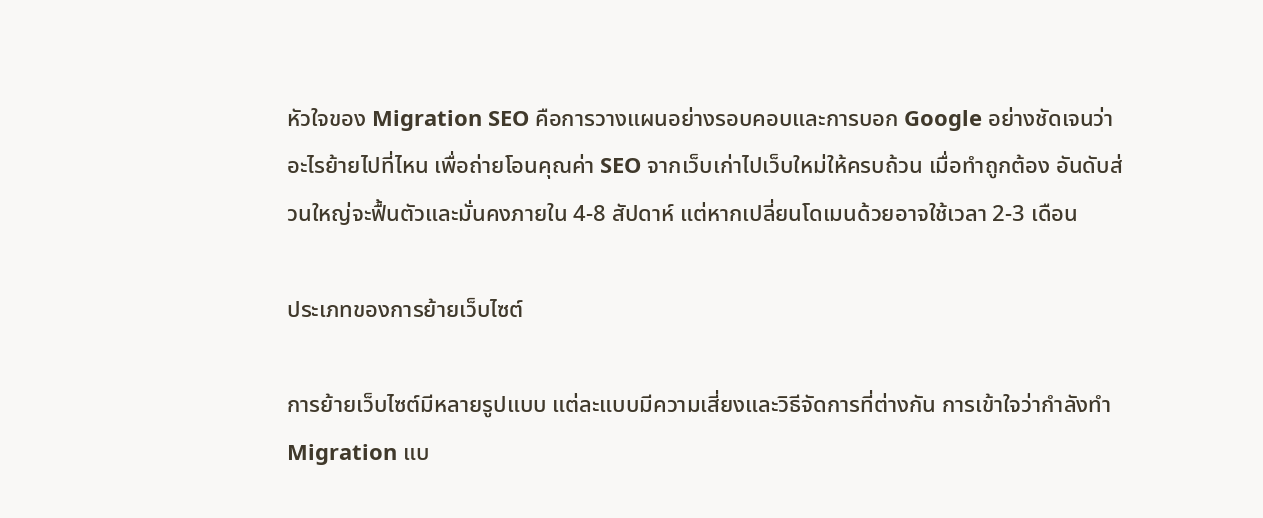หัวใจของ Migration SEO คือการวางแผนอย่างรอบคอบและการบอก Google อย่างชัดเจนว่าอะไรย้ายไปที่ไหน เพื่อถ่ายโอนคุณค่า SEO จากเว็บเก่าไปเว็บใหม่ให้ครบถ้วน เมื่อทำถูกต้อง อันดับส่วนใหญ่จะฟื้นตัวและมั่นคงภายใน 4-8 สัปดาห์ แต่หากเปลี่ยนโดเมนด้วยอาจใช้เวลา 2-3 เดือน

ประเภทของการย้ายเว็บไซต์

การย้ายเว็บไซต์มีหลายรูปแบบ แต่ละแบบมีความเสี่ยงและวิธีจัดการที่ต่างกัน การเข้าใจว่ากำลังทำ Migration แบ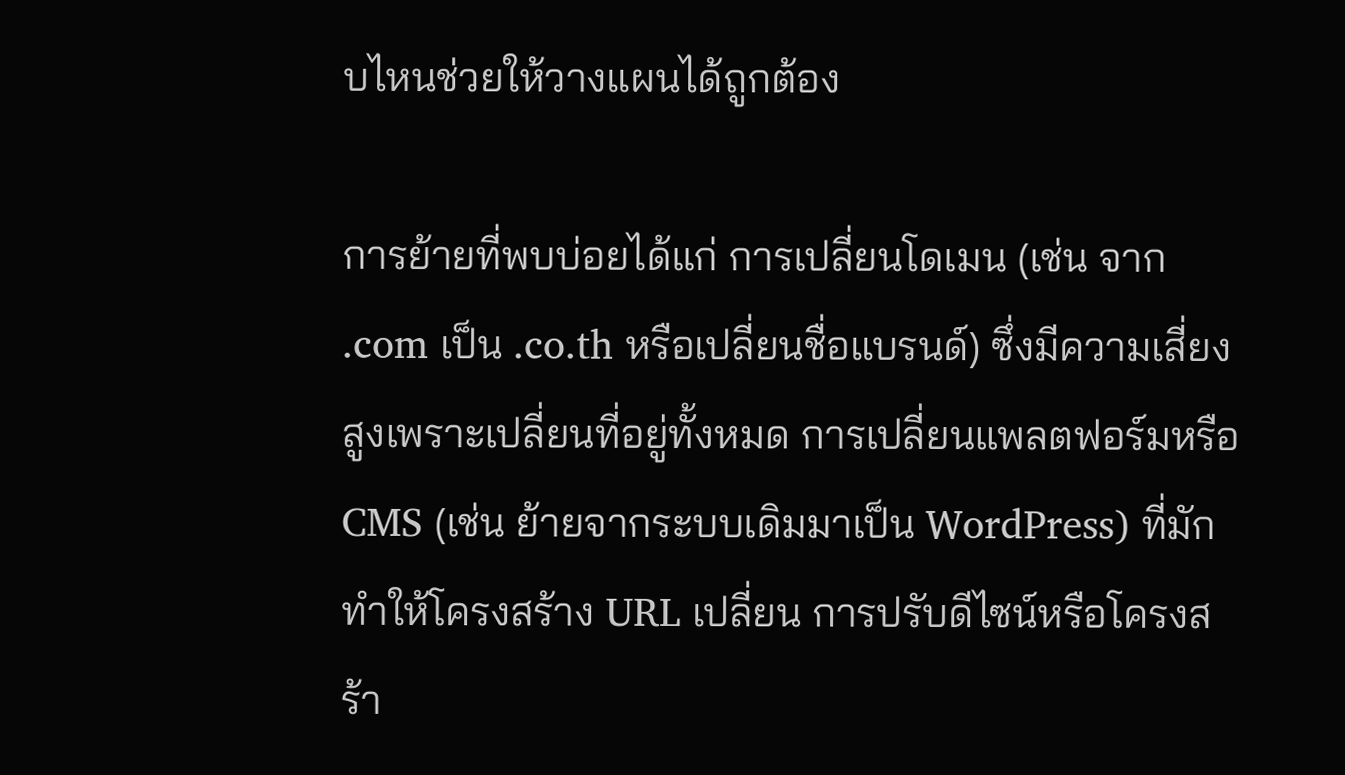บไหนช่วยให้วางแผนได้ถูกต้อง

การย้ายที่พบบ่อยได้แก่ การเปลี่ยนโดเมน (เช่น จาก .com เป็น .co.th หรือเปลี่ยนชื่อแบรนด์) ซึ่งมีความเสี่ยงสูงเพราะเปลี่ยนที่อยู่ทั้งหมด การเปลี่ยนแพลตฟอร์มหรือ CMS (เช่น ย้ายจากระบบเดิมมาเป็น WordPress) ที่มักทำให้โครงสร้าง URL เปลี่ยน การปรับดีไซน์หรือโครงสร้า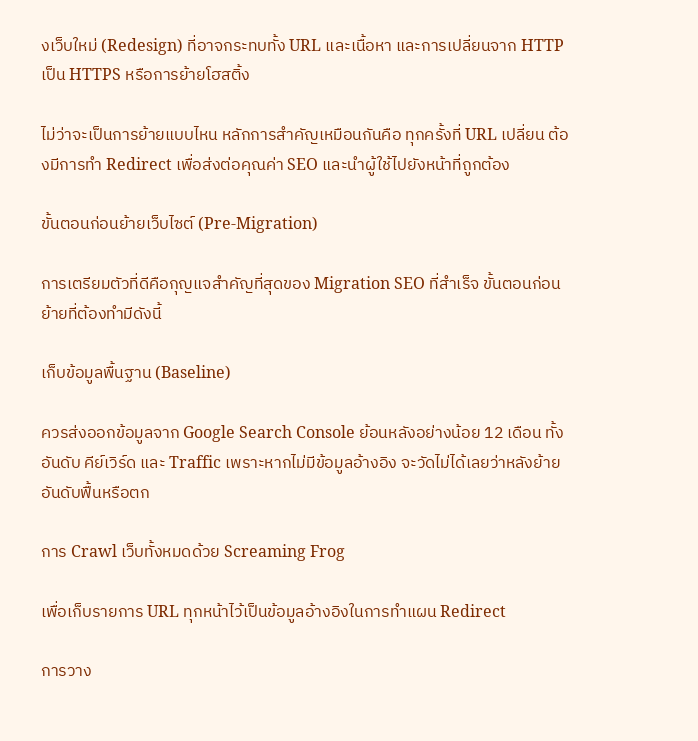งเว็บใหม่ (Redesign) ที่อาจกระทบทั้ง URL และเนื้อหา และการเปลี่ยนจาก HTTP เป็น HTTPS หรือการย้ายโฮสติ้ง

ไม่ว่าจะเป็นการย้ายแบบไหน หลักการสำคัญเหมือนกันคือ ทุกครั้งที่ URL เปลี่ยน ต้องมีการทำ Redirect เพื่อส่งต่อคุณค่า SEO และนำผู้ใช้ไปยังหน้าที่ถูกต้อง

ขั้นตอนก่อนย้ายเว็บไซต์ (Pre-Migration)

การเตรียมตัวที่ดีคือกุญแจสำคัญที่สุดของ Migration SEO ที่สำเร็จ ขั้นตอนก่อนย้ายที่ต้องทำมีดังนี้

เก็บข้อมูลพื้นฐาน (Baseline)

ควรส่งออกข้อมูลจาก Google Search Console ย้อนหลังอย่างน้อย 12 เดือน ทั้งอันดับ คีย์เวิร์ด และ Traffic เพราะหากไม่มีข้อมูลอ้างอิง จะวัดไม่ได้เลยว่าหลังย้ายอันดับฟื้นหรือตก

การ Crawl เว็บทั้งหมดด้วย Screaming Frog

เพื่อเก็บรายการ URL ทุกหน้าไว้เป็นข้อมูลอ้างอิงในการทำแผน Redirect

การวาง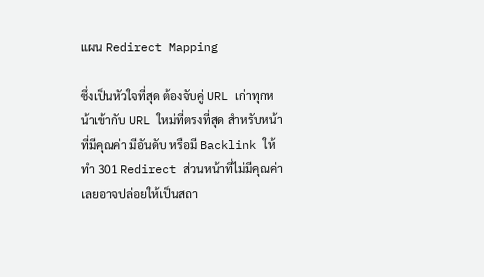แผน Redirect Mapping

ซึ่งเป็นหัวใจที่สุด ต้องจับคู่ URL เก่าทุกหน้าเข้ากับ URL ใหม่ที่ตรงที่สุด สำหรับหน้าที่มีคุณค่า มีอันดับ หรือมี Backlink ให้ทำ 301 Redirect ส่วนหน้าที่ไม่มีคุณค่าเลยอาจปล่อยให้เป็นสถา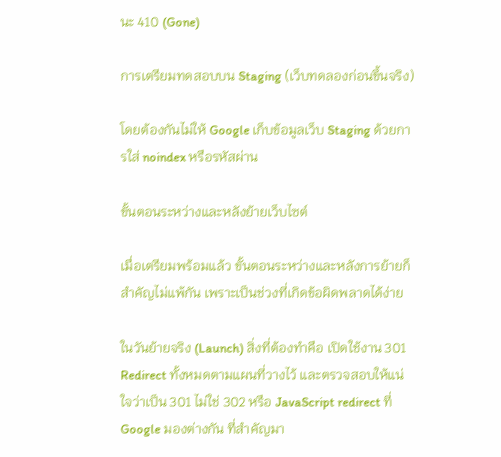นะ 410 (Gone)

การเตรียมทดสอบบน Staging (เว็บทดลองก่อนขึ้นจริง)

โดยต้องกันไม่ให้ Google เก็บข้อมูลเว็บ Staging ด้วยการใส่ noindex หรือรหัสผ่าน

ขั้นตอนระหว่างและหลังย้ายเว็บไซต์

เมื่อเตรียมพร้อมแล้ว ขั้นตอนระหว่างและหลังการย้ายก็สำคัญไม่แพ้กัน เพราะเป็นช่วงที่เกิดข้อผิดพลาดได้ง่าย

ในวันย้ายจริง (Launch) สิ่งที่ต้องทำคือ เปิดใช้งาน 301 Redirect ทั้งหมดตามแผนที่วางไว้ และตรวจสอบให้แน่ใจว่าเป็น 301 ไม่ใช่ 302 หรือ JavaScript redirect ที่ Google มองต่างกัน ที่สำคัญมา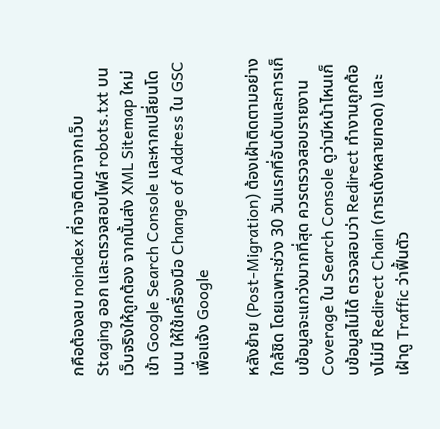กคือต้องลบ noindex ที่อาจติดมาจากเว็บ Staging ออก และตรวจสอบไฟล์ robots.txt บนเว็บจริงให้ถูกต้อง จากนั้นส่ง XML Sitemap ใหม่เข้า Google Search Console และหากเปลี่ยนโดเมน ให้ใช้เครื่องมือ Change of Address ใน GSC เพื่อแจ้ง Google

หลังย้าย (Post-Migration) ต้องเฝ้าติดตามอย่างใกล้ชิด โดยเฉพาะช่วง 30 วันแรกที่อันดับและการเก็บข้อมูลจะแกว่งมากที่สุด ควรตรวจสอบรายงาน Coverage ใน Search Console ดูว่ามีหน้าไหนเก็บข้อมูลไม่ได้ ตรวจสอบว่า Redirect ทำงานถูกต้องไม่มี Redirect Chain (การเด้งหลายทอด) และเฝ้าดู Traffic ว่าฟื้นตัว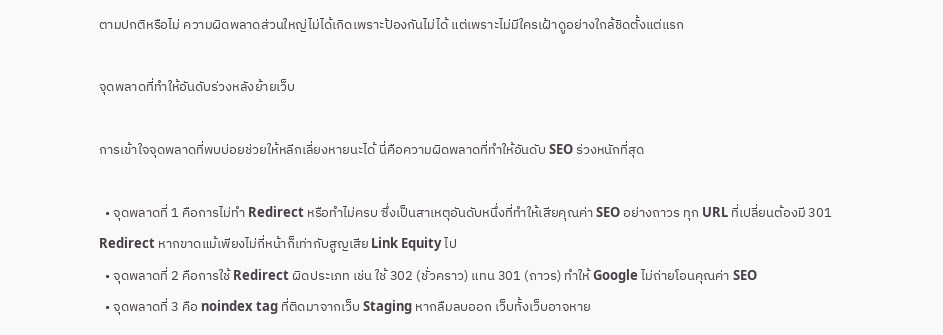ตามปกติหรือไม่ ความผิดพลาดส่วนใหญ่ไม่ได้เกิดเพราะป้องกันไม่ได้ แต่เพราะไม่มีใครเฝ้าดูอย่างใกล้ชิดตั้งแต่แรก

จุดพลาดที่ทำให้อันดับร่วงหลังย้ายเว็บ

การเข้าใจจุดพลาดที่พบบ่อยช่วยให้หลีกเลี่ยงหายนะได้ นี่คือความผิดพลาดที่ทำให้อันดับ SEO ร่วงหนักที่สุด

  • จุดพลาดที่ 1 คือการไม่ทำ Redirect หรือทำไม่ครบ ซึ่งเป็นสาเหตุอันดับหนึ่งที่ทำให้เสียคุณค่า SEO อย่างถาวร ทุก URL ที่เปลี่ยนต้องมี 301 Redirect หากขาดแม้เพียงไม่กี่หน้าก็เท่ากับสูญเสีย Link Equity ไป
  • จุดพลาดที่ 2 คือการใช้ Redirect ผิดประเภท เช่น ใช้ 302 (ชั่วคราว) แทน 301 (ถาวร) ทำให้ Google ไม่ถ่ายโอนคุณค่า SEO
  • จุดพลาดที่ 3 คือ noindex tag ที่ติดมาจากเว็บ Staging หากลืมลบออก เว็บทั้งเว็บอาจหาย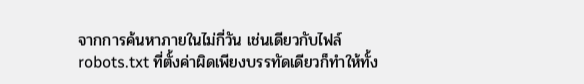จากการค้นหาภายในไม่กี่วัน เช่นเดียวกับไฟล์ robots.txt ที่ตั้งค่าผิดเพียงบรรทัดเดียวก็ทำให้ทั้ง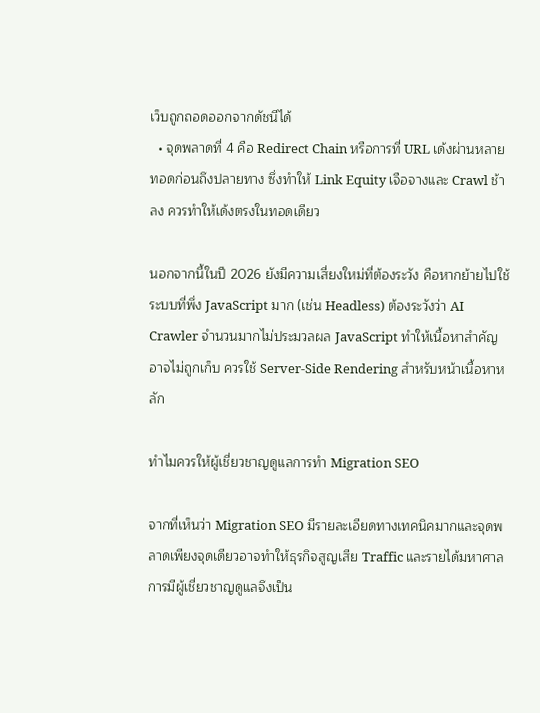เว็บถูกถอดออกจากดัชนีได้
  • จุดพลาดที่ 4 คือ Redirect Chain หรือการที่ URL เด้งผ่านหลายทอดก่อนถึงปลายทาง ซึ่งทำให้ Link Equity เจือจางและ Crawl ช้าลง ควรทำให้เด้งตรงในทอดเดียว

นอกจากนี้ในปี 2026 ยังมีความเสี่ยงใหม่ที่ต้องระวัง คือหากย้ายไปใช้ระบบที่พึ่ง JavaScript มาก (เช่น Headless) ต้องระวังว่า AI Crawler จำนวนมากไม่ประมวลผล JavaScript ทำให้เนื้อหาสำคัญอาจไม่ถูกเก็บ ควรใช้ Server-Side Rendering สำหรับหน้าเนื้อหาหลัก

ทำไมควรให้ผู้เชี่ยวชาญดูแลการทำ Migration SEO

จากที่เห็นว่า Migration SEO มีรายละเอียดทางเทคนิคมากและจุดพลาดเพียงจุดเดียวอาจทำให้ธุรกิจสูญเสีย Traffic และรายได้มหาศาล การมีผู้เชี่ยวชาญดูแลจึงเป็น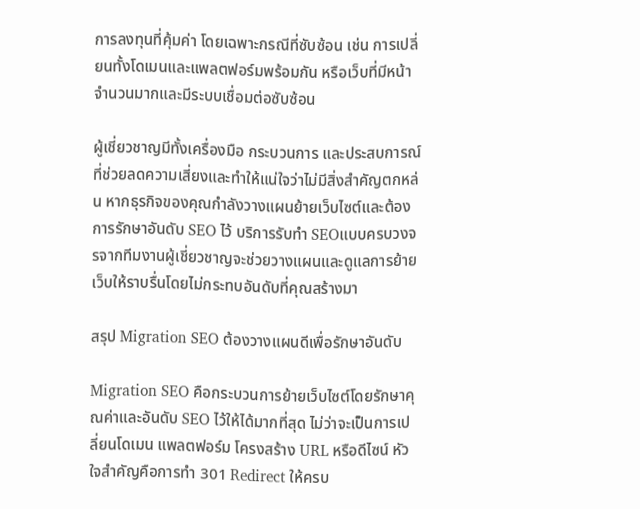การลงทุนที่คุ้มค่า โดยเฉพาะกรณีที่ซับซ้อน เช่น การเปลี่ยนทั้งโดเมนและแพลตฟอร์มพร้อมกัน หรือเว็บที่มีหน้าจำนวนมากและมีระบบเชื่อมต่อซับซ้อน

ผู้เชี่ยวชาญมีทั้งเครื่องมือ กระบวนการ และประสบการณ์ที่ช่วยลดความเสี่ยงและทำให้แน่ใจว่าไม่มีสิ่งสำคัญตกหล่น หากธุรกิจของคุณกำลังวางแผนย้ายเว็บไซต์และต้องการรักษาอันดับ SEO ไว้ บริการรับทำ SEOแบบครบวงจรจากทีมงานผู้เชี่ยวชาญจะช่วยวางแผนและดูแลการย้ายเว็บให้ราบรื่นโดยไม่กระทบอันดับที่คุณสร้างมา

สรุป Migration SEO ต้องวางแผนดีเพื่อรักษาอันดับ

Migration SEO คือกระบวนการย้ายเว็บไซต์โดยรักษาคุณค่าและอันดับ SEO ไว้ให้ได้มากที่สุด ไม่ว่าจะเป็นการเปลี่ยนโดเมน แพลตฟอร์ม โครงสร้าง URL หรือดีไซน์ หัวใจสำคัญคือการทำ 301 Redirect ให้ครบ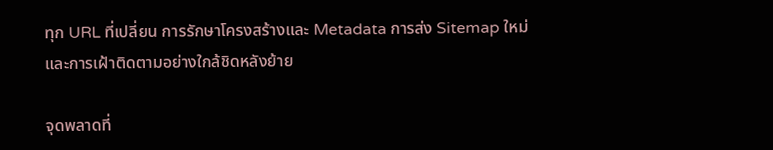ทุก URL ที่เปลี่ยน การรักษาโครงสร้างและ Metadata การส่ง Sitemap ใหม่ และการเฝ้าติดตามอย่างใกล้ชิดหลังย้าย

จุดพลาดที่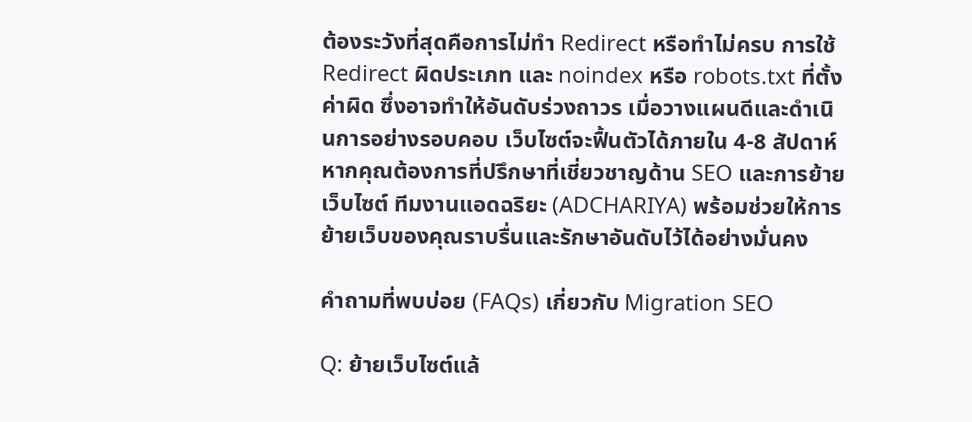ต้องระวังที่สุดคือการไม่ทำ Redirect หรือทำไม่ครบ การใช้ Redirect ผิดประเภท และ noindex หรือ robots.txt ที่ตั้งค่าผิด ซึ่งอาจทำให้อันดับร่วงถาวร เมื่อวางแผนดีและดำเนินการอย่างรอบคอบ เว็บไซต์จะฟื้นตัวได้ภายใน 4-8 สัปดาห์ หากคุณต้องการที่ปรึกษาที่เชี่ยวชาญด้าน SEO และการย้ายเว็บไซต์ ทีมงานแอดฉริยะ (ADCHARIYA) พร้อมช่วยให้การย้ายเว็บของคุณราบรื่นและรักษาอันดับไว้ได้อย่างมั่นคง

คำถามที่พบบ่อย (FAQs) เกี่ยวกับ Migration SEO

Q: ย้ายเว็บไซต์แล้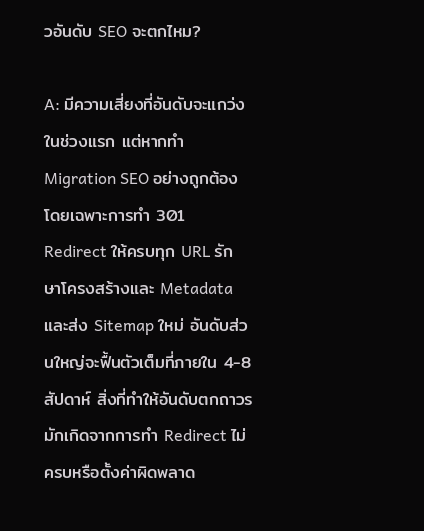วอันดับ SEO จะตกไหม?

A: มีความเสี่ยงที่อันดับจะแกว่งในช่วงแรก แต่หากทำ Migration SEO อย่างถูกต้อง โดยเฉพาะการทำ 301 Redirect ให้ครบทุก URL รักษาโครงสร้างและ Metadata และส่ง Sitemap ใหม่ อันดับส่วนใหญ่จะฟื้นตัวเต็มที่ภายใน 4-8 สัปดาห์ สิ่งที่ทำให้อันดับตกถาวรมักเกิดจากการทำ Redirect ไม่ครบหรือตั้งค่าผิดพลาด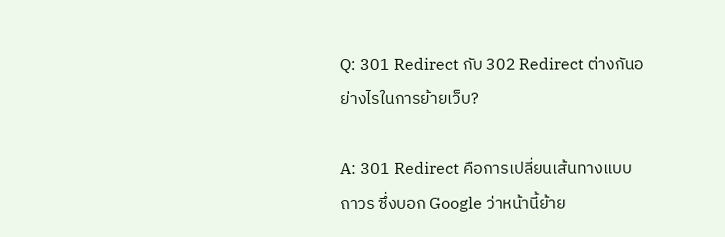Q: 301 Redirect กับ 302 Redirect ต่างกันอย่างไรในการย้ายเว็บ?

A: 301 Redirect คือการเปลี่ยนเส้นทางแบบถาวร ซึ่งบอก Google ว่าหน้านี้ย้าย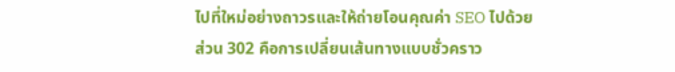ไปที่ใหม่อย่างถาวรและให้ถ่ายโอนคุณค่า SEO ไปด้วย ส่วน 302 คือการเปลี่ยนเส้นทางแบบชั่วคราว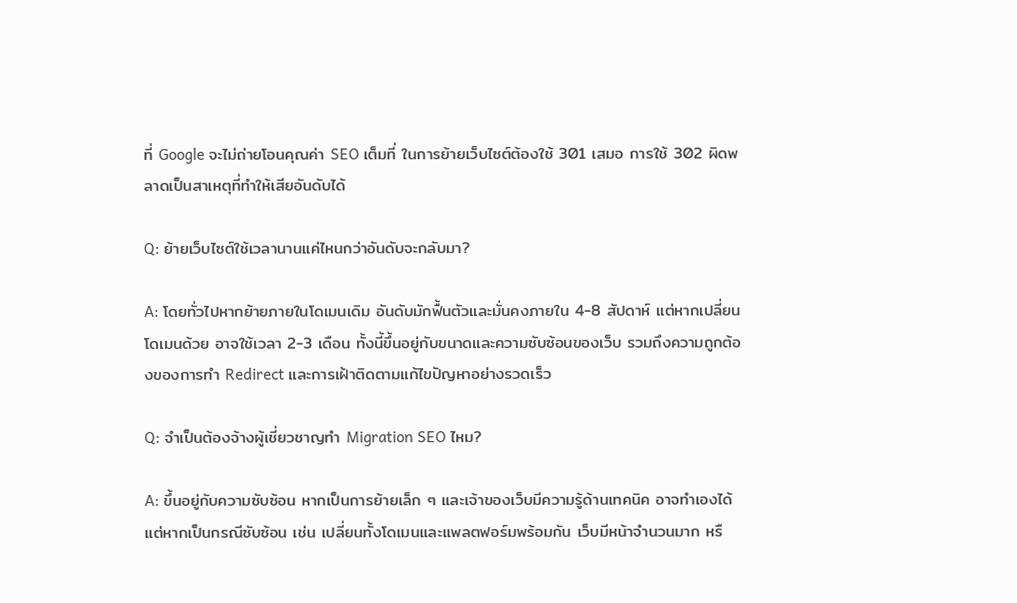ที่ Google จะไม่ถ่ายโอนคุณค่า SEO เต็มที่ ในการย้ายเว็บไซต์ต้องใช้ 301 เสมอ การใช้ 302 ผิดพลาดเป็นสาเหตุที่ทำให้เสียอันดับได้

Q: ย้ายเว็บไซต์ใช้เวลานานแค่ไหนกว่าอันดับจะกลับมา?

A: โดยทั่วไปหากย้ายภายในโดเมนเดิม อันดับมักฟื้นตัวและมั่นคงภายใน 4-8 สัปดาห์ แต่หากเปลี่ยนโดเมนด้วย อาจใช้เวลา 2-3 เดือน ทั้งนี้ขึ้นอยู่กับขนาดและความซับซ้อนของเว็บ รวมถึงความถูกต้องของการทำ Redirect และการเฝ้าติดตามแก้ไขปัญหาอย่างรวดเร็ว

Q: จำเป็นต้องจ้างผู้เชี่ยวชาญทำ Migration SEO ไหม?

A: ขึ้นอยู่กับความซับซ้อน หากเป็นการย้ายเล็ก ๆ และเจ้าของเว็บมีความรู้ด้านเทคนิค อาจทำเองได้ แต่หากเป็นกรณีซับซ้อน เช่น เปลี่ยนทั้งโดเมนและแพลตฟอร์มพร้อมกัน เว็บมีหน้าจำนวนมาก หรื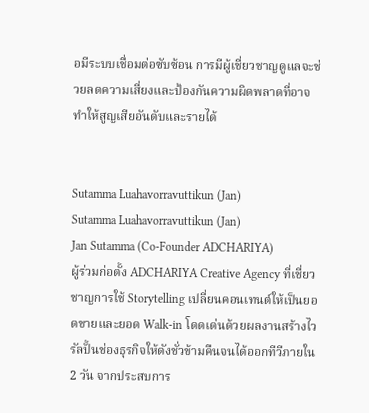อมีระบบเชื่อมต่อซับซ้อน การมีผู้เชี่ยวชาญดูแลจะช่วยลดความเสี่ยงและป้องกันความผิดพลาดที่อาจทำให้สูญเสียอันดับและรายได้


Sutamma Luahavorravuttikun (Jan)
Sutamma Luahavorravuttikun (Jan)
Jan Sutamma (Co-Founder ADCHARIYA)
ผู้ร่วมก่อตั้ง ADCHARIYA Creative Agency ที่เชี่ยวชาญการใช้ Storytelling เปลี่ยนคอนเทนต์ให้เป็นยอดขายและยอด Walk-in โดดเด่นด้วยผลงานสร้างไวรัลปั้นช่องธุรกิจให้ดังชั่วข้ามคืนจนได้ออกทีวีภายใน 2 วัน จากประสบการ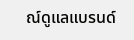ณ์ดูแลแบรนด์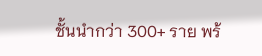ชั้นนำกว่า 300+ ราย พร้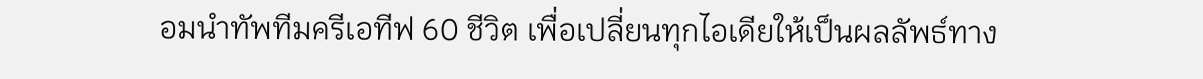อมนำทัพทีมครีเอทีฟ 60 ชีวิต เพื่อเปลี่ยนทุกไอเดียให้เป็นผลลัพธ์ทาง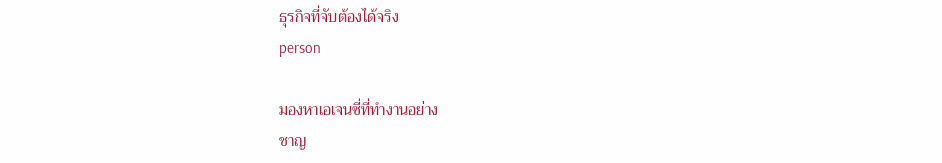ธุรกิจที่จับต้องได้จริง
person

มองหาเอเจนซี่ที่ทำงานอย่าง
ชาญ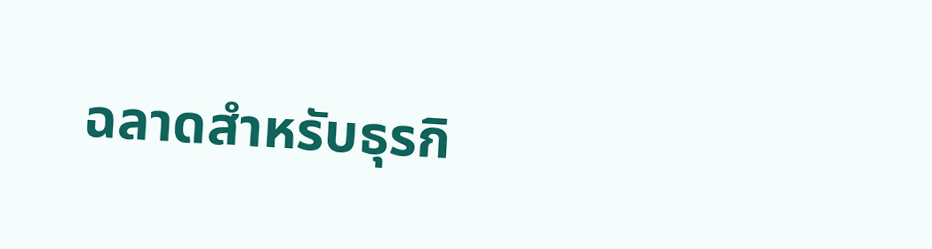ฉลาดสำหรับธุรกิ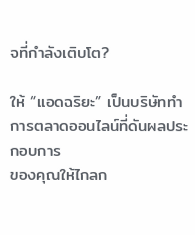จที่กำลังเติบโต?

ให้ “แอดฉริยะ” เป็นบริษัททำการตลาดออนไลน์ที่ดันผลประกอบการ
ของคุณให้ไกลก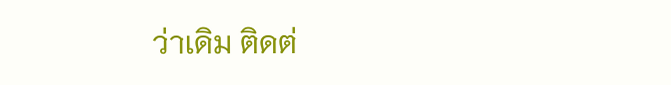ว่าเดิม ติดต่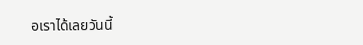อเราได้เลยวันนี้